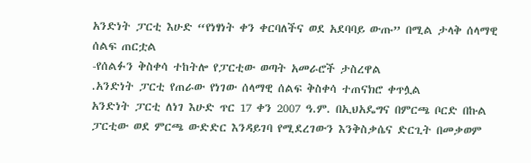አንድነት ፓርቲ እሁድ “የነፃነት ቀን ቀርባለችና ወደ አደባባይ ውጡ” በሚል ታላቅ ሰላማዊ ሰልፍ ጠርቷል
-የሰልፉን ቅስቀሳ ተከትሎ የፓርቲው ወጣት አመራሮች ታስረዋል
.አንድነት ፓርቲ የጠራው የነገው ሰላማዊ ሰልፍ ቅስቀሳ ተጠናክሮ ቀጥሏል
አንድነት ፓርቲ ለነገ እሁድ ጥር 17 ቀን 2007 ዓ.ም. በኢህአዴግና በምርጫ ቦርድ በኩል ፓርቲው ወደ ምርጫ ውድድር እንዳይገባ የሚደረገውን እንቅስቃሴና ድርጊት በመቃወም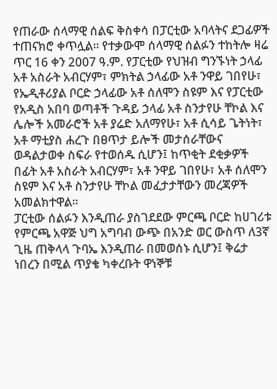የጠራው ሰላማዊ ሰልፍ ቅስቀሳ በፓርቲው አባላትና ደጋፊዎች ተጠናክሮ ቀጥሏል፡፡ የተቃውሞ ሰላማዊ ሰልፉን ተከትሎ ዛሬ ጥር 16 ቀን 2007 ዓ.ም. የፓርቲው የህዝብ ግንኙነት ኃላፊ አቶ አስራት አብርሃም፣ ምክትል ኃላፊው አቶ ንዋይ ገበየሁ፣ የኤዲቶሪያል ቦርድ ኃላፊው አቶ ሰለሞን ስዩም እና የፓርቲው የአዲስ አበባ ወጣቶች ጉዳይ ኃላፊ አቶ ስንታየሁ ቸኮል እና ሌሎች አመራሮች አቶ ያሬድ አለማየሁ፣ አቶ ሲሳይ ጌትነት፣ አቶ ማቲያስ ሐረጉ በፀጥታ ይሎች መታሰራቸውና ወዳልታወቀ ስፍራ የተወሰዱ ሲሆን፤ ከጥቂት ደቂቃዎች በፊት አቶ አስራት አብርሃም፣ አቶ ንዋይ ገበየሁ፣ አቶ ሰለሞን ስዩም እና አቶ ስንታየሁ ቸኮል መፈታታቸውን መረጃዎች አመልክተዋል፡፡
ፓርቲው ሰልፉን እንዲጠራ ያስገደደው ምርጫ ቦርድ ከሀገሪቱ የምርጫ አዋጅ ህግ አግባብ ውጭ በአንድ ወር ውስጥ ለ3ኛ ጊዜ ጠቅላላ ጉባኤ እንዲጠራ በመወሰኑ ሲሆን፤ ቅሬታ ነበረን በሚል ጥያቄ ካቀረቡት ዋነኞቹ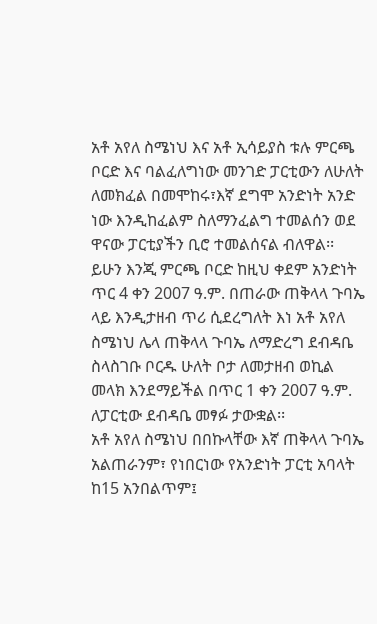አቶ አየለ ስሜነህ እና አቶ ኢሳይያስ ቱሉ ምርጫ ቦርድ እና ባልፈለግነው መንገድ ፓርቲውን ለሁለት ለመክፈል በመሞከሩ፣እኛ ደግሞ አንድነት አንድ ነው እንዲከፈልም ስለማንፈልግ ተመልሰን ወደ ዋናው ፓርቲያችን ቢሮ ተመልሰናል ብለዋል፡፡ ይሁን እንጂ ምርጫ ቦርድ ከዚህ ቀደም አንድነት ጥር 4 ቀን 2007 ዓ.ም. በጠራው ጠቅላላ ጉባኤ ላይ እንዲታዘብ ጥሪ ሲደረግለት እነ አቶ አየለ ስሜነህ ሌላ ጠቅላላ ጉባኤ ለማድረግ ደብዳቤ ስላስገቡ ቦርዱ ሁለት ቦታ ለመታዘብ ወኪል መላክ እንደማይችል በጥር 1 ቀን 2007 ዓ.ም. ለፓርቲው ደብዳቤ መፃፉ ታውቋል፡፡
አቶ አየለ ስሜነህ በበኩላቸው እኛ ጠቅላላ ጉባኤ አልጠራንም፣ የነበርነው የአንድነት ፓርቲ አባላት ከ15 አንበልጥም፤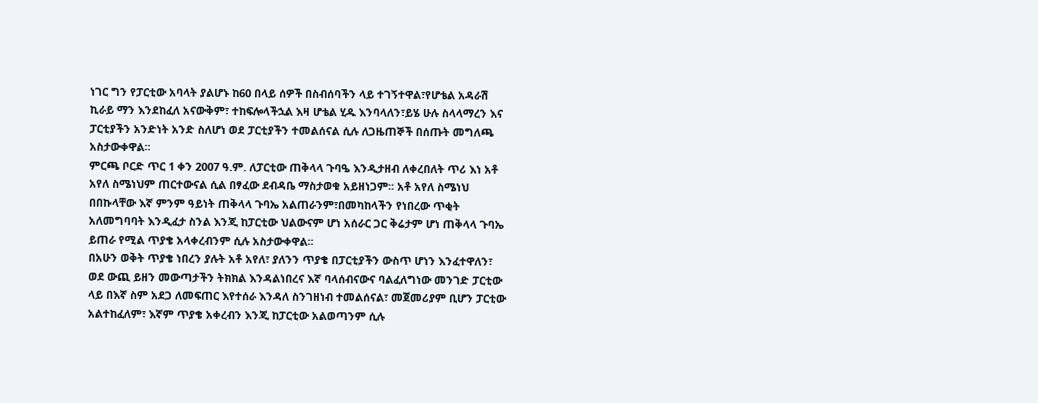ነገር ግን የፓርቲው አባላት ያልሆኑ ከ60 በላይ ሰዎች በስብሰባችን ላይ ተገኝተዋል፣የሆቴል አዳራሽ ኪራይ ማን እንደከፈለ አናውቅም፣ ተከፍሎላችኋል እዛ ሆቴል ሂዱ እንባላለን፣ይሄ ሁሉ ስላላማረን እና ፓርቲያችን አንድነት አንድ ስለሆነ ወደ ፓርቲያችን ተመልሰናል ሲሉ ለጋዜጠኞች በሰጡት መግለጫ አስታውቀዋል፡፡
ምርጫ ቦርድ ጥር 1 ቀን 2007 ዓ.ም. ለፓርቲው ጠቅላላ ጉባዔ እንዲታዘብ ለቀረበለት ጥሪ እነ አቶ አየለ ስሜነህም ጠርተውናል ሲል በፃፈው ደብዳቤ ማስታወቁ አይዘነጋም፡፡ አቶ አየለ ስሜነህ በበኩላቸው እኛ ምንም ዓይነት ጠቅላላ ጉባኤ አልጠራንም፣በመካከላችን የነበረው ጥቂት አለመግባባት እንዲፈታ ስንል እንጂ ከፓርቲው ህልውናም ሆነ አሰራር ጋር ቅሬታም ሆነ ጠቅላላ ጉባኤ ይጠራ የሚል ጥያቄ አላቀረብንም ሲሉ አስታውቀዋል፡፡
በአሁን ወቅት ጥያቄ ነበረን ያሉት አቶ አየለ፣ ያለንን ጥያቄ በፓርቲያችን ውስጥ ሆነን እንፈተዋለን፣ ወደ ውጪ ይዘን መውጣታችን ትክክል እንዳልነበረና እኛ ባላሰብናውና ባልፈለግነው መንገድ ፓርቲው ላይ በእኛ ስም አደጋ ለመፍጠር እየተሰራ እንዳለ ስንገዘነብ ተመልሰናል፣ መጀመሪያም ቢሆን ፓርቲው አልተከፈለም፣ እኛም ጥያቄ አቀረብን እንጂ ከፓርቲው አልወጣንም ሲሉ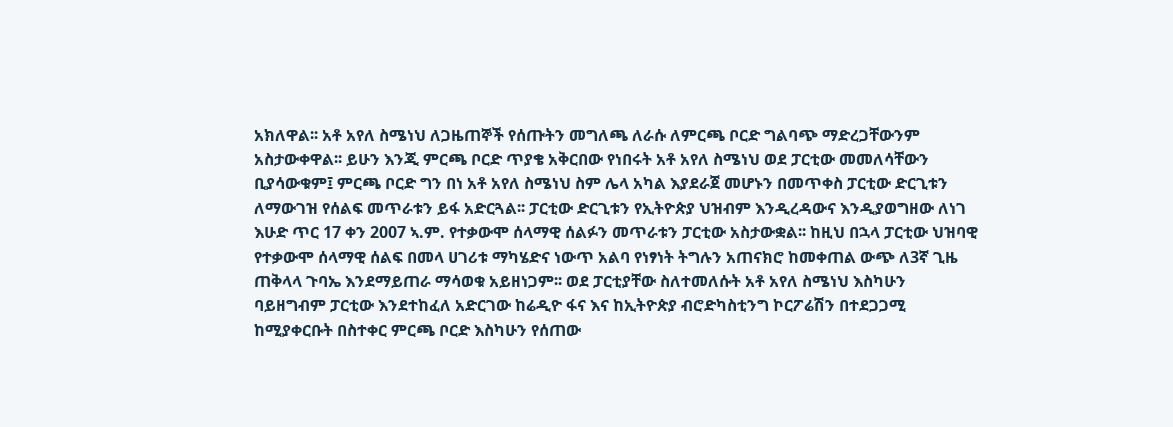አክለዋል፡፡ አቶ አየለ ስሜነህ ለጋዜጠኞች የሰጡትን መግለጫ ለራሱ ለምርጫ ቦርድ ግልባጭ ማድረጋቸውንም አስታውቀዋል፡፡ ይሁን እንጂ ምርጫ ቦርድ ጥያቄ አቅርበው የነበሩት አቶ አየለ ስሜነህ ወደ ፓርቲው መመለሳቸውን ቢያሳውቁም፤ ምርጫ ቦርድ ግን በነ አቶ አየለ ስሜነህ ስም ሌላ አካል እያደራጀ መሆኑን በመጥቀስ ፓርቲው ድርጊቱን ለማውገዝ የሰልፍ መጥራቱን ይፋ አድርጓል፡፡ ፓርቲው ድርጊቱን የኢትዮጵያ ህዝብም እንዲረዳውና እንዲያወግዘው ለነገ እሁድ ጥር 17 ቀን 2007 ኣ.ም. የተቃውሞ ሰላማዊ ሰልፉን መጥራቱን ፓርቲው አስታውቋል፡፡ ከዚህ በኋላ ፓርቲው ህዝባዊ የተቃውሞ ሰላማዊ ሰልፍ በመላ ሀገሪቱ ማካሄድና ነውጥ አልባ የነፃነት ትግሉን አጠናክሮ ከመቀጠል ውጭ ለ3ኛ ጊዜ ጠቅላላ ጉባኤ እንደማይጠራ ማሳወቁ አይዘነጋም፡፡ ወደ ፓርቲያቸው ስለተመለሱት አቶ አየለ ስሜነህ እስካሁን ባይዘግብም ፓርቲው እንደተከፈለ አድርገው ከሬዲዮ ፋና እና ከኢትዮጵያ ብሮድካስቲንግ ኮርፖሬሽን በተደጋጋሚ ከሚያቀርቡት በስተቀር ምርጫ ቦርድ እስካሁን የሰጠው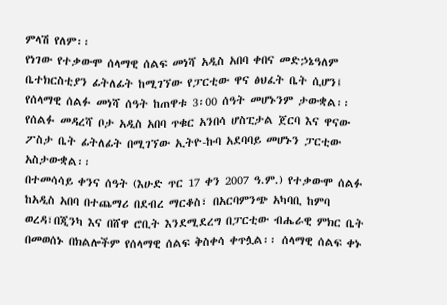ምላሽ የለም፡፡
የነገው የተቃውሞ ሰላማዊ ሰልፍ መነሻ አዲስ አበባ ቀበና መድኃኔዓለም ቤተክርስቲያን ፊትለፊት ከሚገኘው የፓርቲው ዋና ፅህፈት ቤት ሲሆን፤ የሰላማዊ ሰልፉ መነሻ ሰዓት ከጠዋቱ 3፡00 ሰዓት መሆኑንም ታውቋል፡፡
የሰልፉ መዳረሻ ቦታ አዲስ አበባ ጥቁር አንበሳ ሆስፒታል ጀርባ እና ዋናው ፖስታ ቤት ፊትለፊት በሚገኘው ኢትዮ-ኩባ አደባባይ መሆኑን ፓርቲው አስታውቋል፡፡
በተመሳሳይ ቀንና ሰዓት (እሁድ ጥር 17 ቀን 2007 ዓ.ም.) የተቃውሞ ሰልፉ ከአዲስ አበባ በተጨማሪ በደብረ ማርቆስ፣ በአርባምንጭ አካባቢ ከምባ ወረዳ፣በጂንካ እና በሸዋ ሮቢት እንደሚደረግ በፓርቲው ብሔራዊ ምክር ቤት በመወሰኑ በክልሎችም የሰላማዊ ሰልፍ ቅስቀሳ ቀጥሏል፡፡ ሰላማዊ ሰልፍ ቀኑ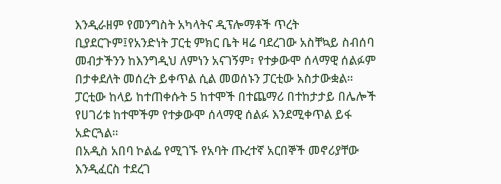እንዲራዘም የመንግስት አካላትና ዲፕሎማቶች ጥረት ቢያደርጉም፤የአንድነት ፓርቲ ምክር ቤት ዛሬ ባደረገው አስቸኳይ ስብሰባ መብታችንን ከእንግዲህ ለምነን አናገኝም፣ የተቃውሞ ሰላማዊ ሰልፉም በታቀደለት መሰረት ይቀጥል ሲል መወሰኑን ፓርቲው አስታውቋል፡፡
ፓርቲው ከላይ ከተጠቀሱት 5 ከተሞች በተጨማሪ በተከታታይ በሌሎች የሀገሪቱ ከተሞችም የተቃውሞ ሰላማዊ ሰልፉ እንደሚቀጥል ይፋ አድርጓል፡፡
በአዲስ አበባ ኮልፌ የሚገኙ የአባት ጡረተኛ አርበኞች መኖሪያቸው እንዲፈርስ ተደረገ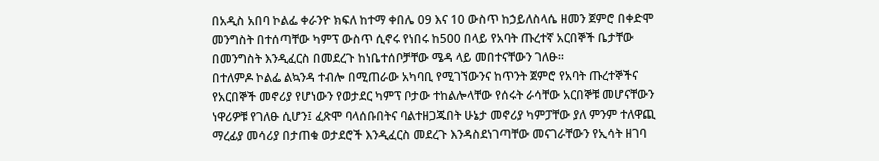በአዲስ አበባ ኮልፌ ቀራንዮ ክፍለ ከተማ ቀበሌ 09 እና 10 ውስጥ ከኃይለስላሴ ዘመን ጀምሮ በቀድሞ መንግስት በተሰጣቸው ካምፕ ውስጥ ሲኖሩ የነበሩ ከ500 በላይ የአባት ጡረተኛ አርበኞች ቤታቸው በመንግስት እንዲፈርስ በመደረጉ ከነቤተሰቦቻቸው ሜዳ ላይ መበተናቸውን ገለፁ፡፡
በተለምዶ ኮልፌ ልኳንዳ ተብሎ በሚጠራው አካባቢ የሚገኘውንና ከጥንት ጀምሮ የአባት ጡረተኞችና የአርበኞች መኖሪያ የሆነውን የወታደር ካምፕ ቦታው ተከልሎላቸው የሰሩት ራሳቸው አርበኞቹ መሆናቸውን ነዋሪዎቹ የገለፁ ሲሆን፤ ፈጽሞ ባላሰቡበትና ባልተዘጋጁበት ሁኔታ መኖሪያ ካምፓቸው ያለ ምንም ተለዋጪ ማረፊያ መሳሪያ በታጠቁ ወታደሮች እንዲፈርስ መደረጉ እንዳስደነገጣቸው መናገራቸውን የኢሳት ዘገባ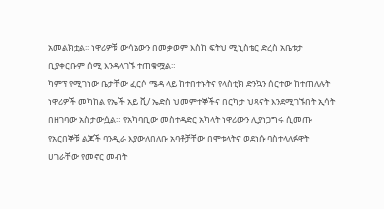አመልክቷል፡፡ ነዋሪዎቹ ውሳኔውን በመቃወም እስከ ፍትህ ሚኒስቴር ድረስ አቤቱታ ቢያቀርቡም ሰሚ እንዳላገኙ ተጠቁሟል።
ካምፕ የሚገነው ቤታቸው ፈርሶ ሜዳ ላይ ከተበተኑትና የላስቲክ ድንኳን ሰርተው ከተጠለሉት ነዋሪዎች መካከል የኤች አይ ቪ/ ኤድስ ህመምተኞችና በርካታ ህጻናት እንደሚገኙበት ኢሳት በዘገባው አስታውሷል። የአካባቢው መስተዳድር አካላት ነዋሪውን ሊያነጋግሩ ሲመጡ የአርበኞቹ ልጆች ባንዲራ እያውለበለቡ አባቶቻቸው በሞቱላትና ወደነሱ ባስተላለፉዋት ሀገራቸው የመኖር መብት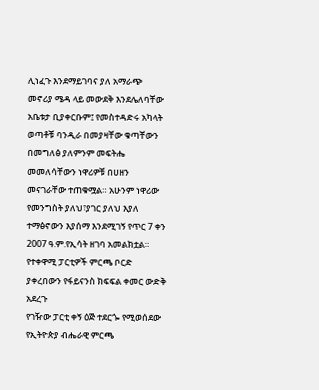ሊነፈጉ እንደማይገባና ያለ አማራጭ መኖሪያ ሜዳ ላይ መውደቅ እንደሌለባቸው አቤቱታ ቢያቀርቡም፤ የመስተዳድሩ አካላት ወጣቶቹ ባንዲራ በመያዛቸው ቁጣቸውን በመግለፅ ያለምንም መፍትሔ መመለሳቸውን ነዋሪዎቹ በሀዘን መናገራቸው ተጠቁሟል። አሁንም ነዋሪው የመንግስት ያለህ፣ያገር ያለህ እያለ ተማፅኖውን እያሰማ እንደሚገኝ የጥር 7 ቀን 2007 ዓ.ም.የኢሳት ዘገባ አመልክቷል።
የተቀዋሚ ፓርቲዎች ምርጫ ቦርድ ያቀረበውን የፋይናንስ ክፍፍል ቀመር ውድቅ አደረጉ
የገዥው ፓርቲ ቀኝ ዕጅ ተደርጐ የሚወሰደው የኢትዮጵያ ብሔራዊ ምርጫ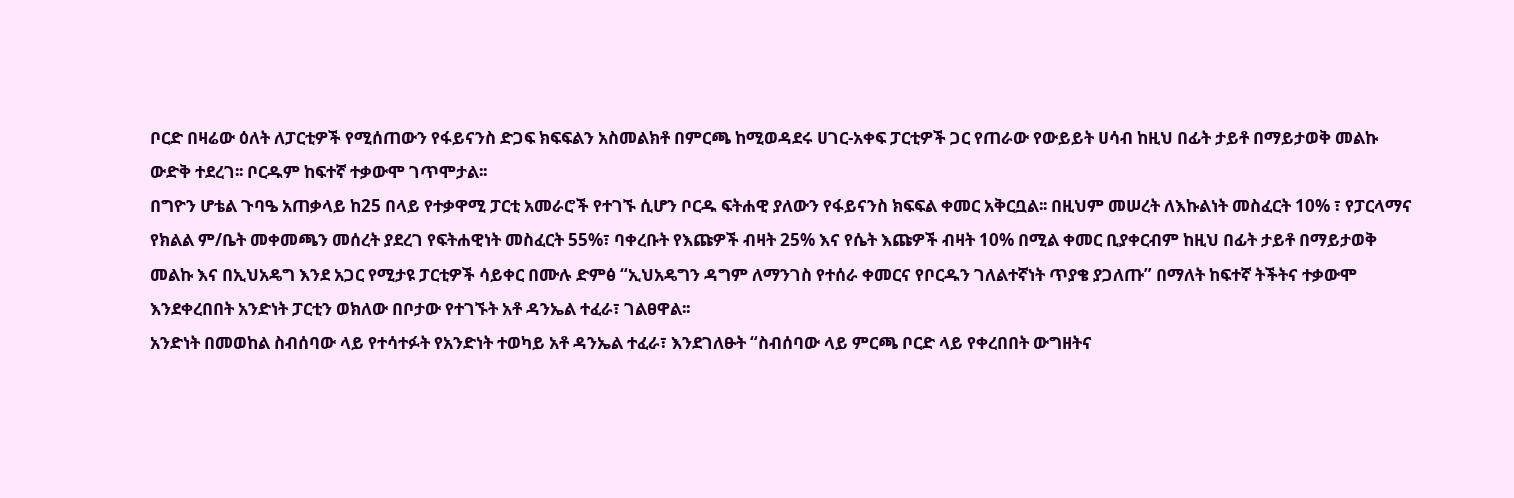ቦርድ በዛሬው ዕለት ለፓርቲዎች የሚሰጠውን የፋይናንስ ድጋፍ ክፍፍልን አስመልክቶ በምርጫ ከሚወዳደሩ ሀገር-አቀፍ ፓርቲዎች ጋር የጠራው የውይይት ሀሳብ ከዚህ በፊት ታይቶ በማይታወቅ መልኩ ውድቅ ተደረገ፡፡ ቦርዱም ከፍተኛ ተቃውሞ ገጥሞታል፡፡
በግዮን ሆቴል ጉባዔ አጠቃላይ ከ25 በላይ የተቃዋሚ ፓርቲ አመራሮች የተገኙ ሲሆን ቦርዱ ፍትሐዊ ያለውን የፋይናንስ ክፍፍል ቀመር አቅርቧል፡፡ በዚህም መሠረት ለእኩልነት መስፈርት 10% ፣ የፓርላማና የክልል ም/ቤት መቀመጫን መሰረት ያደረገ የፍትሐዊነት መስፈርት 55%፣ ባቀረቡት የእጩዎች ብዛት 25% እና የሴት እጩዎች ብዛት 10% በሚል ቀመር ቢያቀርብም ከዚህ በፊት ታይቶ በማይታወቅ መልኩ እና በኢህአዴግ እንደ አጋር የሚታዩ ፓርቲዎች ሳይቀር በሙሉ ድምፅ “ኢህአዴግን ዳግም ለማንገስ የተሰራ ቀመርና የቦርዱን ገለልተኛነት ጥያቄ ያጋለጡ” በማለት ከፍተኛ ትችትና ተቃውሞ እንደቀረበበት አንድነት ፓርቲን ወክለው በቦታው የተገኙት አቶ ዳንኤል ተፈራ፣ ገልፀዋል፡፡
አንድነት በመወከል ስብሰባው ላይ የተሳተፉት የአንድነት ተወካይ አቶ ዳንኤል ተፈራ፣ እንደገለፁት “ስብሰባው ላይ ምርጫ ቦርድ ላይ የቀረበበት ውግዘትና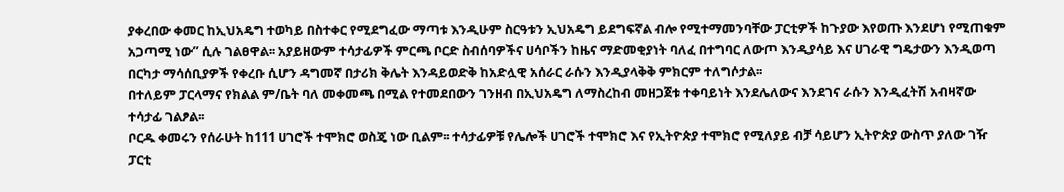ያቀረበው ቀመር ከኢህአዴግ ተወካይ በስተቀር የሚደግፈው ማጣቱ እንዲሁም ስርዓቱን ኢህአዴግ ይደግፍኛል ብሎ የሚተማመንባቸው ፓርቲዎች ከጉያው እየወጡ እንደሆነ የሚጠቁም አጋጣሚ ነው” ሲሉ ገልፀዋል፡፡ አያይዘውም ተሳታፊዎች ምርጫ ቦርድ ስብሰባዎችና ሀሳቦችን ከዜና ማድመቂያነት ባለፈ በተግባር ለውጦ እንዲያሳይ እና ሀገራዊ ግዴታውን እንዲወጣ በርካታ ማሳሰቢያዎች የቀረቡ ሲሆን ዳግመኛ በታሪክ ቅሌት እንዳይወድቅ ከአድሏዊ አሰራር ራሱን እንዲያላቅቅ ምክርም ተለግሶታል፡፡
በተለይም ፓርላማና የክልል ም/ቤት ባለ መቀመጫ በሚል የተመደበውን ገንዘብ በኢህአዴግ ለማስረከብ መዘጋጀቱ ተቀባይነት እንደሌለውና እንደገና ራሱን እንዲፈትሽ አብዛኛው ተሳታፊ ገልፆል፡፡
ቦርዱ ቀመሩን የሰራሁት ከ111 ሀገሮች ተሞክሮ ወስጄ ነው ቢልም፡፡ ተሳታፊዎቹ የሌሎች ሀገሮች ተሞክሮ እና የኢትዮጵያ ተሞክሮ የሚለያይ ብቻ ሳይሆን ኢትዮጵያ ውስጥ ያለው ገዥ ፓርቲ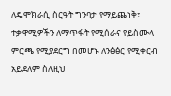ለዴሞክራሲ ስርዓት ግንባታ የማይጨነቅ፣ ተቃዋሚዎችን ለማጥፋት የሚሰራና የይስሙላ ምርጫ የሚያደርግ በመሆኑ ለንፅፅር የሚቀርብ አይደለም ስለዚህ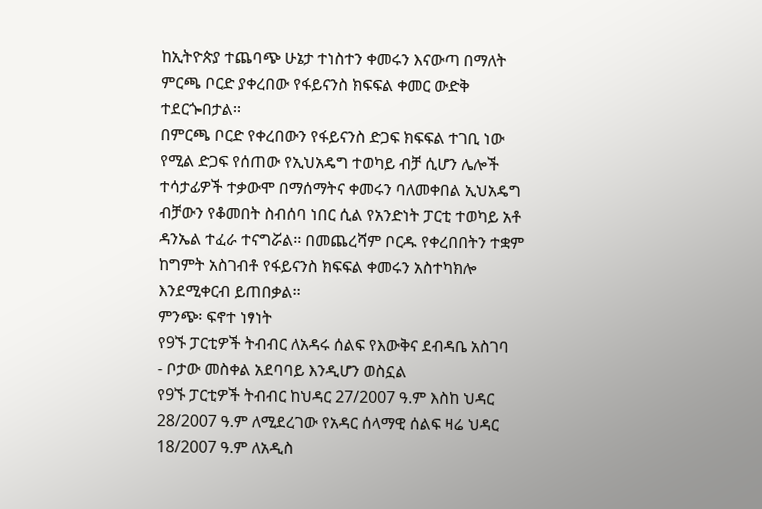ከኢትዮጵያ ተጨባጭ ሁኔታ ተነስተን ቀመሩን እናውጣ በማለት ምርጫ ቦርድ ያቀረበው የፋይናንስ ክፍፍል ቀመር ውድቅ ተደርጐበታል፡፡
በምርጫ ቦርድ የቀረበውን የፋይናንስ ድጋፍ ክፍፍል ተገቢ ነው የሚል ድጋፍ የሰጠው የኢህአዴግ ተወካይ ብቻ ሲሆን ሌሎች ተሳታፊዎች ተቃውሞ በማሰማትና ቀመሩን ባለመቀበል ኢህአዴግ ብቻውን የቆመበት ስብሰባ ነበር ሲል የአንድነት ፓርቲ ተወካይ አቶ ዳንኤል ተፈራ ተናግሯል፡፡ በመጨረሻም ቦርዱ የቀረበበትን ተቋም ከግምት አስገብቶ የፋይናንስ ክፍፍል ቀመሩን አስተካክሎ እንደሚቀርብ ይጠበቃል፡፡
ምንጭ፡ ፍኖተ ነፃነት
የ9ኙ ፓርቲዎች ትብብር ለአዳሩ ሰልፍ የእውቅና ደብዳቤ አስገባ
- ቦታው መስቀል አደባባይ እንዲሆን ወስኗል
የ9ኙ ፓርቲዎች ትብብር ከህዳር 27/2007 ዓ.ም እስከ ህዳር 28/2007 ዓ.ም ለሚደረገው የአዳር ሰላማዊ ሰልፍ ዛሬ ህዳር 18/2007 ዓ.ም ለአዲስ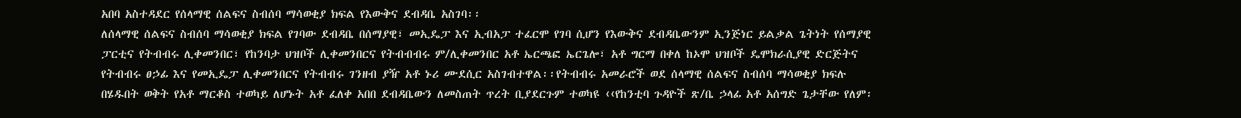አበባ አስተዳደር የሰላማዊ ሰልፍና ስብሰባ ማሳወቂያ ክፍል የእውቅና ደብዳቤ አስገባ፡፡
ለሰላማዊ ሰልፍና ስብሰባ ማሳወቂያ ክፍል የገባው ደብዳቤ በሰማያዊ፣ መኢዴፓ እና ኢብአፓ ተፈርሞ የገባ ሲሆን የእውቅና ደብዳቤውንም ኢንጅነር ይልቃል ጌትነት የሰማያዊ ፓርቲና የትብብሩ ሊቀመንበር፣ የከንባታ ህዝቦች ሊቀመንበርና የትብብብሩ ም/ሊቀመንበር አቶ ኤርጫፎ ኤርጌሎ፣ አቶ ግርማ በቀለ ከኦሞ ህዝቦች ዴሞክራሲያዊ ድርጅትና የትብብሩ ፀኃፊ እና የመኢዴፓ ሊቀመንበርና የትብብሩ ገንዘብ ያዥ አቶ ኑሪ ሙደሲር አስገብተዋል፡፡የትብብሩ አመራሮች ወደ ሰላማዊ ሰልፍና ስብሰባ ማሳወቂያ ክፍሉ በሄዱበት ወቅት የአቶ ማርቆስ ተወካይ ለሆኑት አቶ ፈለቀ አበበ ደብዳቤውን ለመስጠት ጥረት ቢያደርጉም ተወካዩ ‹‹የከንቲባ ጉዳዮች ጽ/ቤ ኃላፊ አቶ አሰግድ ጌታቸው የለም፡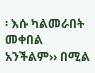፡ እሱ ካልመራበት መቀበል አንችልም›› በሚል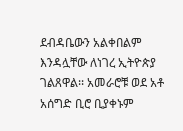ደብዳቤውን አልቀበልም እንዳሏቸው ለነገረ ኢትዮጵያ ገልጸዋል፡፡ አመራሮቹ ወደ አቶ አሰግድ ቢሮ ቢያቀኑም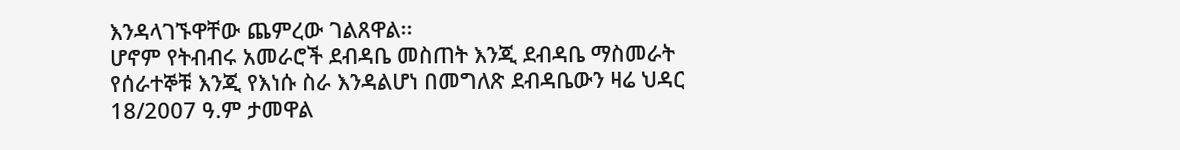እንዳላገኙዋቸው ጨምረው ገልጸዋል፡፡
ሆኖም የትብብሩ አመራሮች ደብዳቤ መስጠት እንጂ ደብዳቤ ማስመራት የሰራተኞቹ እንጂ የእነሱ ስራ እንዳልሆነ በመግለጽ ደብዳቤውን ዛሬ ህዳር 18/2007 ዓ.ም ታመዋል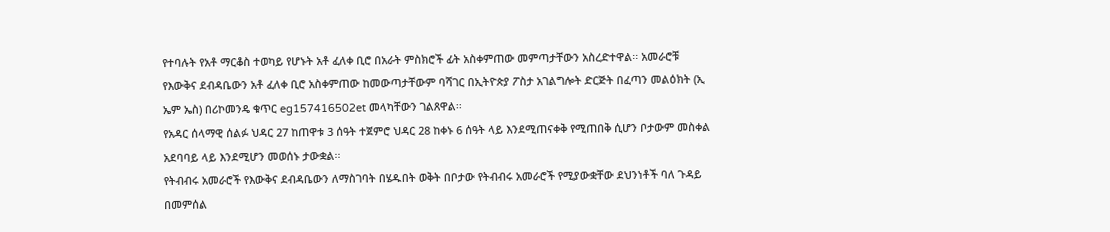የተባሉት የአቶ ማርቆስ ተወካይ የሆኑት አቶ ፈለቀ ቢሮ በአራት ምስክሮች ፊት አስቀምጠው መምጣታቸውን አስረድተዋል፡፡ አመራሮቹ የእውቅና ደብዳቤውን አቶ ፈለቀ ቢሮ አስቀምጠው ከመውጣታቸውም ባሻገር በኢትዮጵያ ፖስታ አገልግሎት ድርጅት በፈጣን መልዕክት (ኢ ኤም ኤስ) በሪኮመንዴ ቁጥር eg157416502et መላካቸውን ገልጸዋል፡፡
የአዳር ሰላማዊ ሰልፉ ህዳር 27 ከጠዋቱ 3 ሰዓት ተጀምሮ ህዳር 28 ከቀኑ 6 ሰዓት ላይ እንደሚጠናቀቅ የሚጠበቅ ሲሆን ቦታውም መስቀል አደባባይ ላይ እንደሚሆን መወሰኑ ታውቋል፡፡
የትብብሩ አመራሮች የእውቅና ደብዳቤውን ለማስገባት በሄዱበት ወቅት በቦታው የትብብሩ አመራሮች የሚያውቋቸው ደህንነቶች ባለ ጉዳይ በመምሰል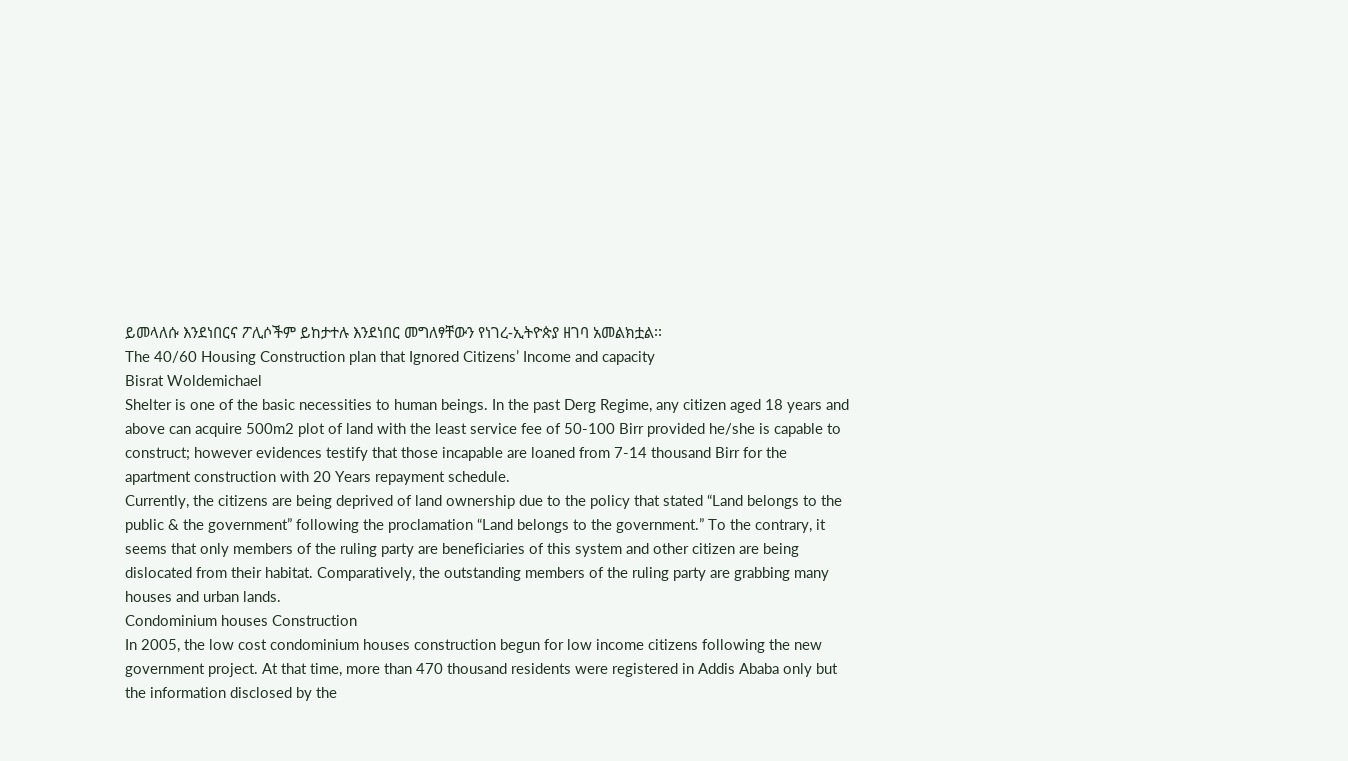ይመላለሱ እንደነበርና ፖሊሶችም ይከታተሉ እንደነበር መግለፃቸውን የነገረ-ኢትዮጵያ ዘገባ አመልክቷል፡፡
The 40/60 Housing Construction plan that Ignored Citizens’ Income and capacity
Bisrat Woldemichael
Shelter is one of the basic necessities to human beings. In the past Derg Regime, any citizen aged 18 years and above can acquire 500m2 plot of land with the least service fee of 50-100 Birr provided he/she is capable to construct; however evidences testify that those incapable are loaned from 7-14 thousand Birr for the apartment construction with 20 Years repayment schedule.
Currently, the citizens are being deprived of land ownership due to the policy that stated “Land belongs to the public & the government” following the proclamation “Land belongs to the government.” To the contrary, it seems that only members of the ruling party are beneficiaries of this system and other citizen are being dislocated from their habitat. Comparatively, the outstanding members of the ruling party are grabbing many houses and urban lands.
Condominium houses Construction
In 2005, the low cost condominium houses construction begun for low income citizens following the new government project. At that time, more than 470 thousand residents were registered in Addis Ababa only but the information disclosed by the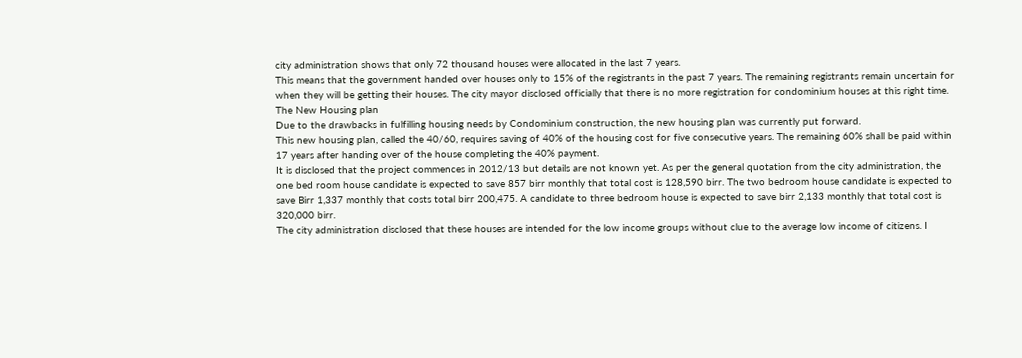city administration shows that only 72 thousand houses were allocated in the last 7 years.
This means that the government handed over houses only to 15% of the registrants in the past 7 years. The remaining registrants remain uncertain for when they will be getting their houses. The city mayor disclosed officially that there is no more registration for condominium houses at this right time.
The New Housing plan
Due to the drawbacks in fulfilling housing needs by Condominium construction, the new housing plan was currently put forward.
This new housing plan, called the 40/60, requires saving of 40% of the housing cost for five consecutive years. The remaining 60% shall be paid within 17 years after handing over of the house completing the 40% payment.
It is disclosed that the project commences in 2012/13 but details are not known yet. As per the general quotation from the city administration, the one bed room house candidate is expected to save 857 birr monthly that total cost is 128,590 birr. The two bedroom house candidate is expected to save Birr 1,337 monthly that costs total birr 200,475. A candidate to three bedroom house is expected to save birr 2,133 monthly that total cost is 320,000 birr.
The city administration disclosed that these houses are intended for the low income groups without clue to the average low income of citizens. I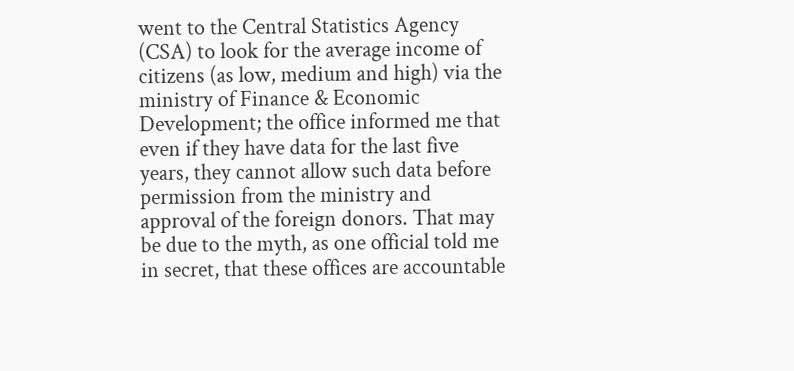went to the Central Statistics Agency (CSA) to look for the average income of citizens (as low, medium and high) via the ministry of Finance & Economic Development; the office informed me that even if they have data for the last five years, they cannot allow such data before permission from the ministry and approval of the foreign donors. That may be due to the myth, as one official told me in secret, that these offices are accountable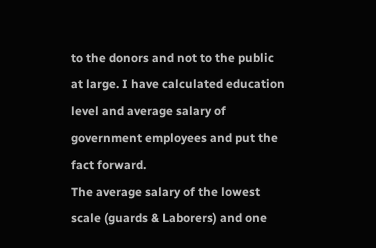to the donors and not to the public at large. I have calculated education level and average salary of government employees and put the fact forward.
The average salary of the lowest scale (guards & Laborers) and one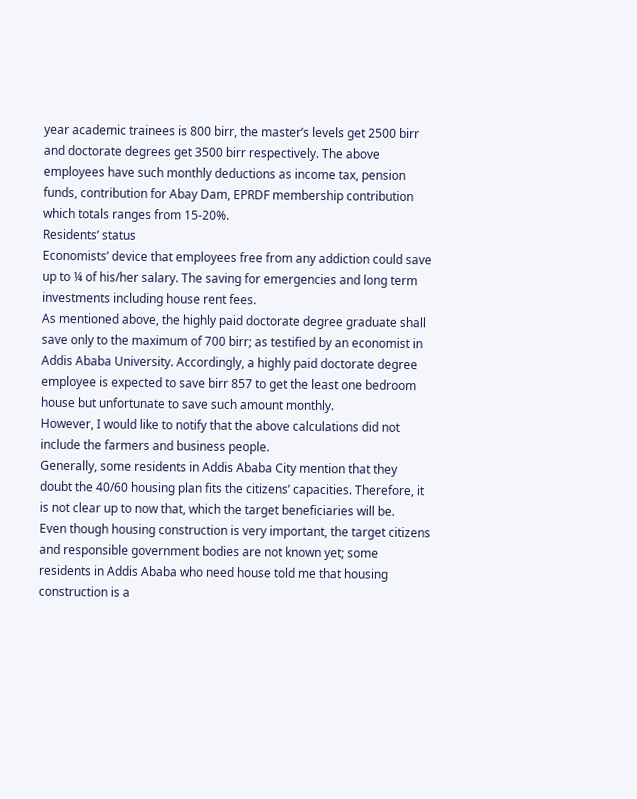year academic trainees is 800 birr, the master’s levels get 2500 birr and doctorate degrees get 3500 birr respectively. The above employees have such monthly deductions as income tax, pension funds, contribution for Abay Dam, EPRDF membership contribution which totals ranges from 15-20%.
Residents’ status
Economists’ device that employees free from any addiction could save up to ¼ of his/her salary. The saving for emergencies and long term investments including house rent fees.
As mentioned above, the highly paid doctorate degree graduate shall save only to the maximum of 700 birr; as testified by an economist in Addis Ababa University. Accordingly, a highly paid doctorate degree employee is expected to save birr 857 to get the least one bedroom house but unfortunate to save such amount monthly.
However, I would like to notify that the above calculations did not include the farmers and business people.
Generally, some residents in Addis Ababa City mention that they doubt the 40/60 housing plan fits the citizens’ capacities. Therefore, it is not clear up to now that, which the target beneficiaries will be.
Even though housing construction is very important, the target citizens and responsible government bodies are not known yet; some residents in Addis Ababa who need house told me that housing construction is a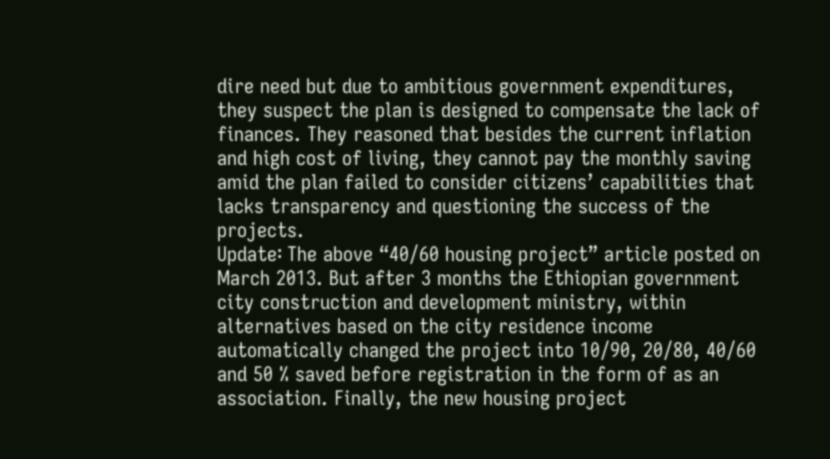dire need but due to ambitious government expenditures, they suspect the plan is designed to compensate the lack of finances. They reasoned that besides the current inflation and high cost of living, they cannot pay the monthly saving amid the plan failed to consider citizens’ capabilities that lacks transparency and questioning the success of the projects.
Update፡ The above “40/60 housing project” article posted on March 2013. But after 3 months the Ethiopian government city construction and development ministry, within alternatives based on the city residence income automatically changed the project into 10/90, 20/80, 40/60 and 50 % saved before registration in the form of as an association. Finally, the new housing project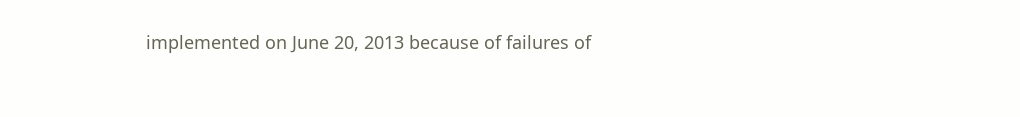implemented on June 20, 2013 because of failures of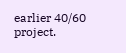earlier 40/60 project.